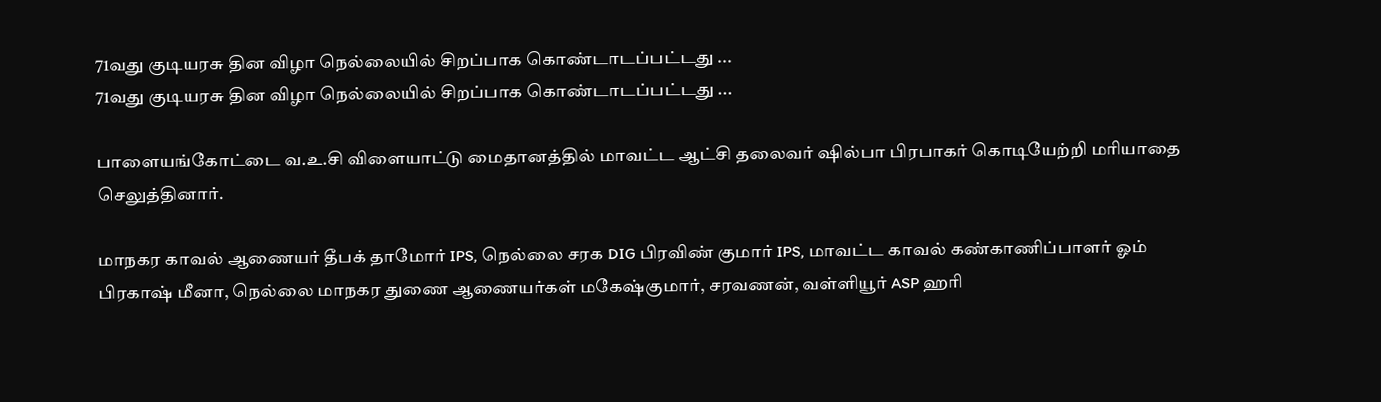71வது குடியரசு தின விழா நெல்லையில் சிறப்பாக கொண்டாடப்பட்டது ...
71வது குடியரசு தின விழா நெல்லையில் சிறப்பாக கொண்டாடப்பட்டது ...

பாளையங்கோட்டை வ.உ.சி விளையாட்டு மைதானத்தில் மாவட்ட ஆட்சி தலைவர் ஷில்பா பிரபாகர் கொடியேற்றி மரியாதை செலுத்தினார்.

மாநகர காவல் ஆணையர் தீபக் தாமோர் IPS, நெல்லை சரக DIG பிரவிண் குமார் IPS, மாவட்ட காவல் கண்காணிப்பாளர் ஓம் பிரகாஷ் மீனா, நெல்லை மாநகர துணை ஆணையர்கள் மகேஷ்குமார், சரவணன், வள்ளியூர் ASP ஹரி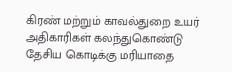கிரண் மற்றும் காவல்துறை உயர் அதிகாரிகள் கலந்துகொண்டு தேசிய கொடிக்கு மரியாதை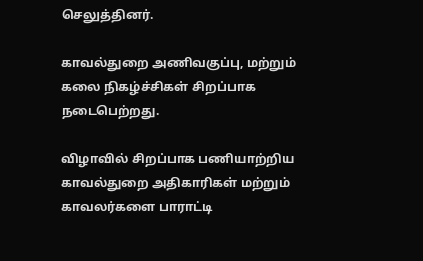செலுத்தினர்.

காவல்துறை அணிவகுப்பு, மற்றும் கலை நிகழ்ச்சிகள் சிறப்பாக நடைபெற்றது.

விழாவில் சிறப்பாக பணியாற்றிய காவல்துறை அதிகாரிகள் மற்றும் காவலர்களை பாராட்டி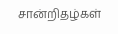சான்றிதழ்கள்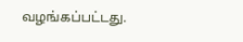வழங்கப்பட்டது.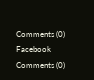Comments (0)
Facebook Comments (0)